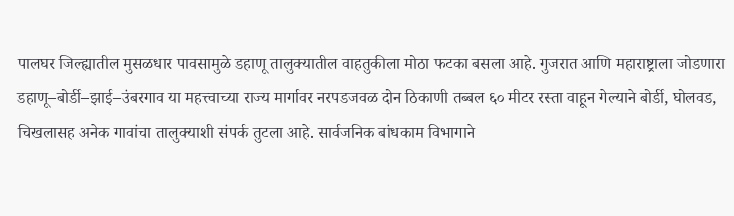पालघर जिल्ह्यातील मुसळधार पावसामुळे डहाणू तालुक्यातील वाहतुकीला मोठा फटका बसला आहे. गुजरात आणि महाराष्ट्राला जोडणारा डहाणू–बोर्डी–झाई–उंबरगाव या महत्त्वाच्या राज्य मार्गावर नरपडजवळ दोन ठिकाणी तब्बल ६० मीटर रस्ता वाहून गेल्याने बोर्डी, घोलवड, चिखलासह अनेक गावांचा तालुक्याशी संपर्क तुटला आहे. सार्वजनिक बांधकाम विभागाने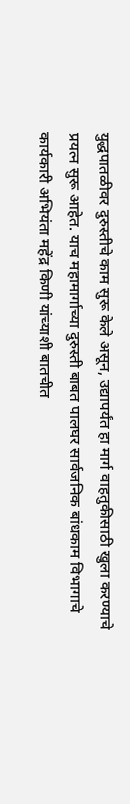युद्धपातळीवर दुरुस्तीचे काम सुरू केले असून, उद्यापर्यंत हा मार्ग वाहतुकीसाठी खुला करण्याचे प्रयत्न सुरू आहेत. याच महामार्गाच्या दुरुस्ती बाबत पालघर सार्वजनिक बांधकाम विभागाचे कार्यकारी अभियंता महेंद्र किणी यांच्याशी बातचीत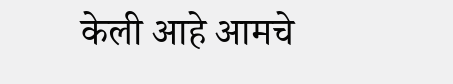केली आहे आमचे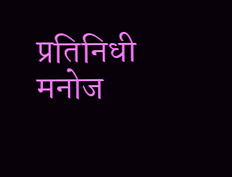प्रतिनिधी मनोज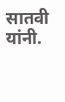सातवी यांनी.